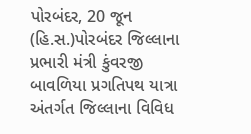પોરબંદર, 20 જૂન (હિ.સ.)પોરબંદર જિલ્લાના પ્રભારી મંત્રી કુંવરજી બાવળિયા પ્રગતિપથ યાત્રા અંતર્ગત જિલ્લાના વિવિધ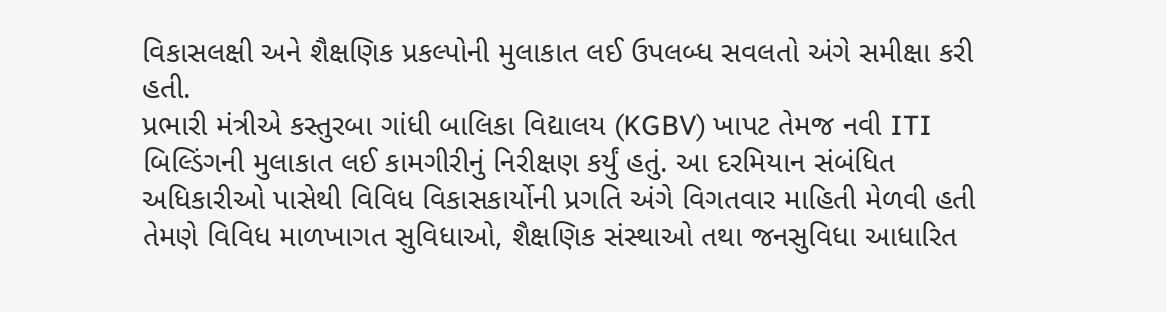વિકાસલક્ષી અને શૈક્ષણિક પ્રકલ્પોની મુલાકાત લઈ ઉપલબ્ધ સવલતો અંગે સમીક્ષા કરી હતી.
પ્રભારી મંત્રીએ કસ્તુરબા ગાંધી બાલિકા વિદ્યાલય (KGBV) ખાપટ તેમજ નવી ITI બિલ્ડિંગની મુલાકાત લઈ કામગીરીનું નિરીક્ષણ કર્યું હતું. આ દરમિયાન સંબંધિત અધિકારીઓ પાસેથી વિવિધ વિકાસકાર્યોની પ્રગતિ અંગે વિગતવાર માહિતી મેળવી હતી
તેમણે વિવિધ માળખાગત સુવિધાઓ, શૈક્ષણિક સંસ્થાઓ તથા જનસુવિધા આધારિત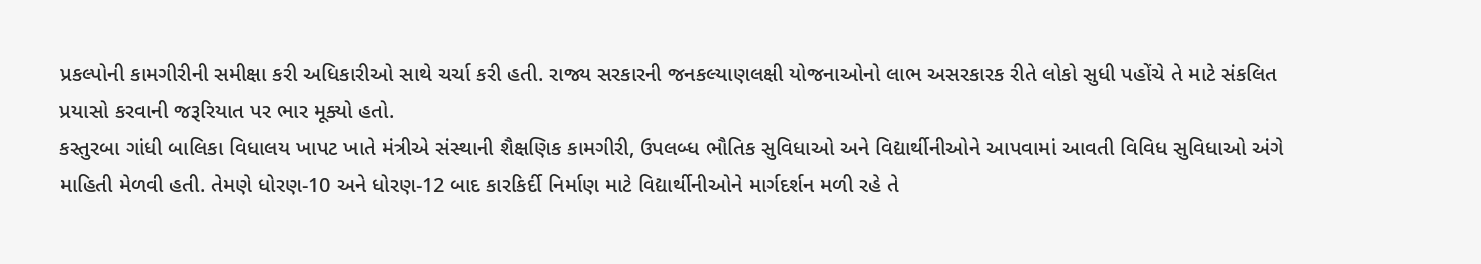પ્રકલ્પોની કામગીરીની સમીક્ષા કરી અધિકારીઓ સાથે ચર્ચા કરી હતી. રાજ્ય સરકારની જનકલ્યાણલક્ષી યોજનાઓનો લાભ અસરકારક રીતે લોકો સુધી પહોંચે તે માટે સંકલિત પ્રયાસો કરવાની જરૂરિયાત પર ભાર મૂક્યો હતો.
કસ્તુરબા ગાંધી બાલિકા વિધાલય ખાપટ ખાતે મંત્રીએ સંસ્થાની શૈક્ષણિક કામગીરી, ઉપલબ્ધ ભૌતિક સુવિધાઓ અને વિદ્યાર્થીનીઓને આપવામાં આવતી વિવિધ સુવિધાઓ અંગે માહિતી મેળવી હતી. તેમણે ધોરણ-10 અને ધોરણ-12 બાદ કારકિર્દી નિર્માણ માટે વિદ્યાર્થીનીઓને માર્ગદર્શન મળી રહે તે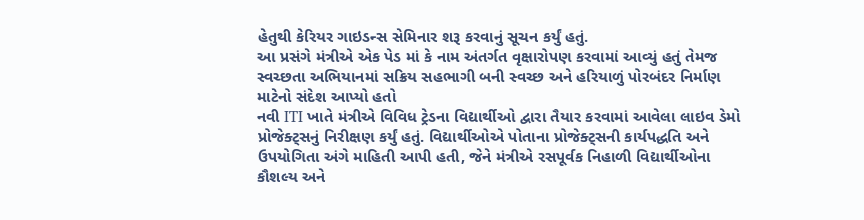હેતુથી કેરિયર ગાઇડન્સ સેમિનાર શરૂ કરવાનું સૂચન કર્યું હતું.
આ પ્રસંગે મંત્રીએ એક પેડ માં કે નામ અંતર્ગત વૃક્ષારોપણ કરવામાં આવ્યું હતું તેમજ સ્વચ્છતા અભિયાનમાં સક્રિય સહભાગી બની સ્વચ્છ અને હરિયાળું પોરબંદર નિર્માણ માટેનો સંદેશ આપ્યો હતો
નવી ITI ખાતે મંત્રીએ વિવિધ ટ્રેડના વિદ્યાર્થીઓ દ્વારા તૈયાર કરવામાં આવેલા લાઇવ ડેમો પ્રોજેક્ટ્સનું નિરીક્ષણ કર્યું હતું. વિદ્યાર્થીઓએ પોતાના પ્રોજેક્ટ્સની કાર્યપદ્ધતિ અને ઉપયોગિતા અંગે માહિતી આપી હતી, જેને મંત્રીએ રસપૂર્વક નિહાળી વિદ્યાર્થીઓના કૌશલ્ય અને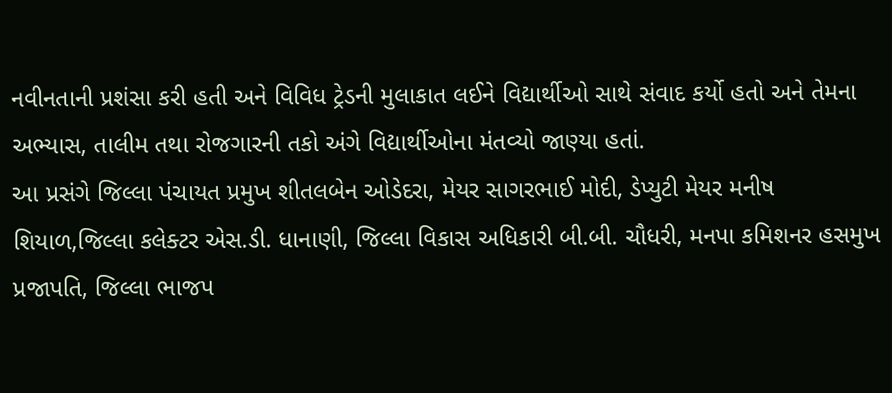નવીનતાની પ્રશંસા કરી હતી અને વિવિધ ટ્રેડની મુલાકાત લઈને વિદ્યાર્થીઓ સાથે સંવાદ કર્યો હતો અને તેમના અભ્યાસ, તાલીમ તથા રોજગારની તકો અંગે વિદ્યાર્થીઓના મંતવ્યો જાણ્યા હતાં.
આ પ્રસંગે જિલ્લા પંચાયત પ્રમુખ શીતલબેન ઓડેદરા, મેયર સાગરભાઈ મોદી, ડેપ્યુટી મેયર મનીષ શિયાળ,જિલ્લા કલેક્ટર એસ.ડી. ધાનાણી, જિલ્લા વિકાસ અધિકારી બી.બી. ચૌધરી, મનપા કમિશનર હસમુખ પ્રજાપતિ, જિલ્લા ભાજપ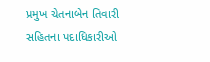પ્રમુખ ચેતનાબેન તિવારી સહિતના પદાધિકારીઓ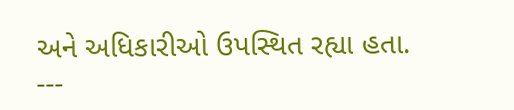અને અધિકારીઓ ઉપસ્થિત રહ્યા હતા.
---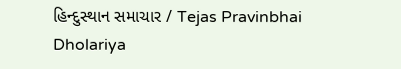હિન્દુસ્થાન સમાચાર / Tejas Pravinbhai Dholariya